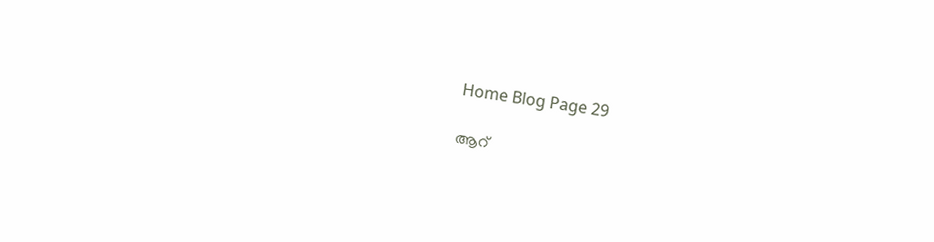Home Blog Page 29

ആറ്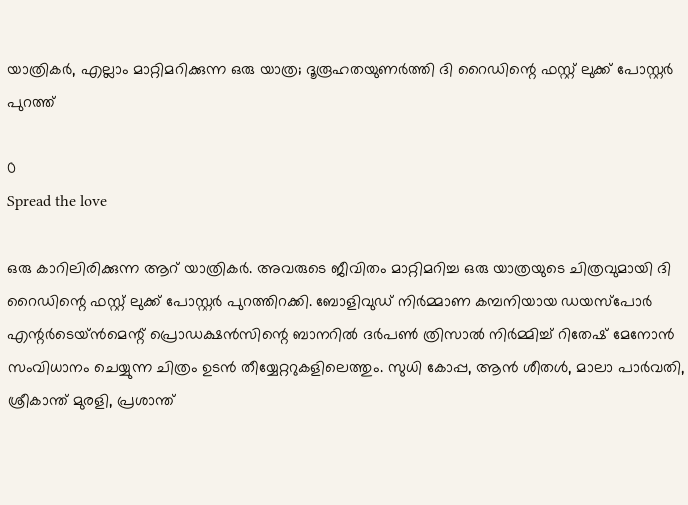യാത്രികർ, എല്ലാം മാറ്റിമറിക്കുന്ന ഒരു യാത്ര; ദൂരൂഹതയുണർത്തി ദി റൈഡിന്റെ ഫസ്റ്റ് ലുക്ക് പോസ്റ്റർ പുറത്ത്

0
Spread the love

ഒരു കാറിലിരിക്കുന്ന ആറ് യാത്രികർ. അവരുടെ ജീവിതം മാറ്റിമറിച്ച ഒരു യാത്രയുടെ ചിത്രവുമായി ദി റൈഡിന്റെ ഫസ്റ്റ് ലുക്ക് പോസ്റ്റർ പുറത്തിറക്കി. ബോളിവുഡ് നിർമ്മാണ കമ്പനിയായ ഡയസ്പോർ എന്റർടെയ്ൻമെന്റ് പ്രൊഡക്ഷൻസിന്റെ ബാനറിൽ ദർപൺ ത്രിസാൽ നിർമ്മിച്ച് റിതേഷ് മേനോൻ സംവിധാനം ചെയ്യുന്ന ചിത്രം ഉടൻ തീയ്യേറ്ററുകളിലെത്തും. സുധി കോപ്പ, ആൻ ശീതൾ, മാലാ പാർവതി, ശ്രീകാന്ത് മുരളി, പ്രശാന്ത്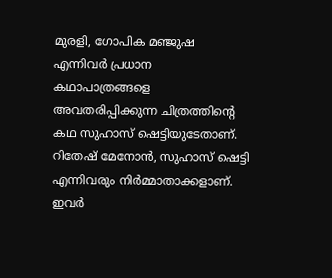മുരളി, ഗോപിക മഞ്ജുഷ എന്നിവർ പ്രധാന കഥാപാത്രങ്ങളെ അവതരിപ്പിക്കുന്ന ചിത്രത്തിന്റെ കഥ സുഹാസ് ഷെട്ടിയുടേതാണ്. റിതേഷ് മേനോൻ, സുഹാസ് ഷെട്ടി എന്നിവരും നിർമ്മാതാക്കളാണ്. ഇവർ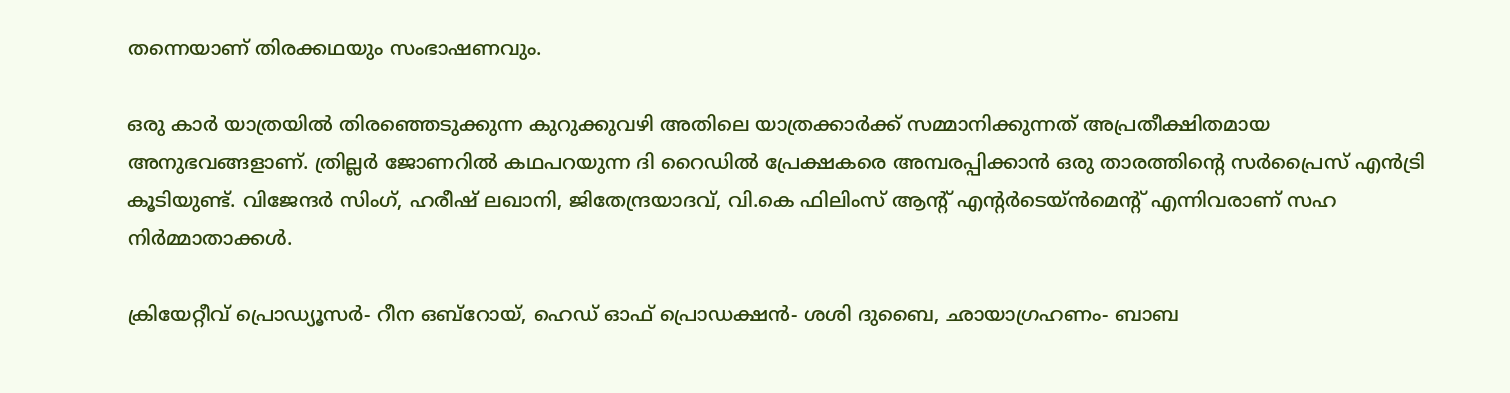തന്നെയാണ് തിരക്കഥയും സംഭാഷണവും.

ഒരു കാർ യാത്രയിൽ തിരഞ്ഞെടുക്കുന്ന കുറുക്കുവഴി അതിലെ യാത്രക്കാർക്ക് സമ്മാനിക്കുന്നത് അപ്രതീക്ഷിതമായ അനുഭവങ്ങളാണ്. ത്രില്ലർ ജോണറിൽ കഥപറയുന്ന ദി റൈഡിൽ പ്രേക്ഷകരെ അമ്പരപ്പിക്കാൻ ഒരു താരത്തിന്റെ സർപ്രൈസ് എൻട്രി കൂടിയുണ്ട്. വിജേന്ദർ സിംഗ്, ഹരീഷ് ലഖാനി, ജിതേന്ദ്രയാദവ്, വി.കെ ഫിലിംസ് ആന്റ് എന്റർടെയ്ൻമെന്റ് എന്നിവരാണ് സഹ നിർമ്മാതാക്കൾ.

ക്രിയേറ്റീവ് പ്രൊഡ്യൂസർ- റീന ഒബ്റോയ്, ഹെഡ് ഓഫ് പ്രൊഡക്ഷൻ- ശശി ദുബൈ, ഛായാഗ്രഹണം- ബാബ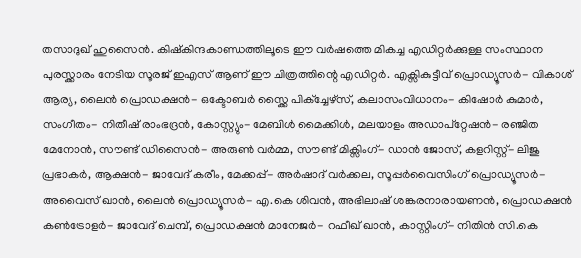തസാദുഖ് ഹുസൈൻ. കിഷ്കിന്ദകാണ്ഡത്തിലൂടെ ഈ വർഷത്തെ മികച്ച എഡിറ്റർക്കുള്ള സംസ്ഥാന പുരസ്ക്കാരം നേടിയ സൂരജ് ഇഎസ് ആണ് ഈ ചിത്രത്തിന്റെ എഡിറ്റർ. എക്സികുട്ടീവ് പ്രൊഡ്യൂസർ- വികാശ് ആര്യ, ലൈൻ പ്രൊഡക്ഷൻ- ഒക്ടോബർ സ്ക്കൈ പിക്ച്ചേഴ്സ്, കലാസംവിധാനം- കിഷോർ കുമാർ, സംഗീതം- നിതീഷ് രാംഭദ്രൻ, കോസ്റ്റ്യും- മേബിൾ മൈക്കിൾ, മലയാളം അഡാപ്റ്റേഷൻ- രഞ്ജിത മേനോൻ, സൗണ്ട് ഡിസൈൻ- അരുൺ വർമ്മ, സൗണ്ട് മിക്സിംഗ്- ഡാൻ ജോസ്, കളറിസ്റ്റ്- ലിജു പ്രഭാകർ, ആക്ഷൻ- ജാവേദ് കരീം, മേക്കപ്പ്- അർഷാദ് വർക്കല, സൂപ്പർവൈസിംഗ് പ്രൊഡ്യൂസർ- അവൈസ് ഖാൻ, ലൈൻ പ്രൊഡ്യൂസർ- എ.കെ ശിവൻ, അഭിലാഷ് ശങ്കരനാരായണൻ, പ്രൊഡക്ഷൻ കൺട്രോളർ- ജാവേദ് ചെമ്പ്, പ്രൊഡക്ഷൻ മാനേജർ- റഫീഖ് ഖാൻ, കാസ്റ്റിംഗ്- നിതിൻ സി.കെ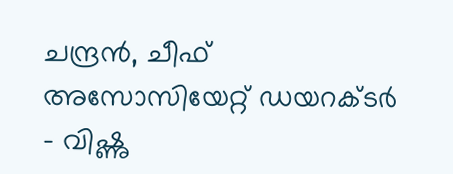ചന്ദ്രൻ, ചീഫ് അസോസിയേറ്റ് ഡയറക്ടർ – വിഷ്ണു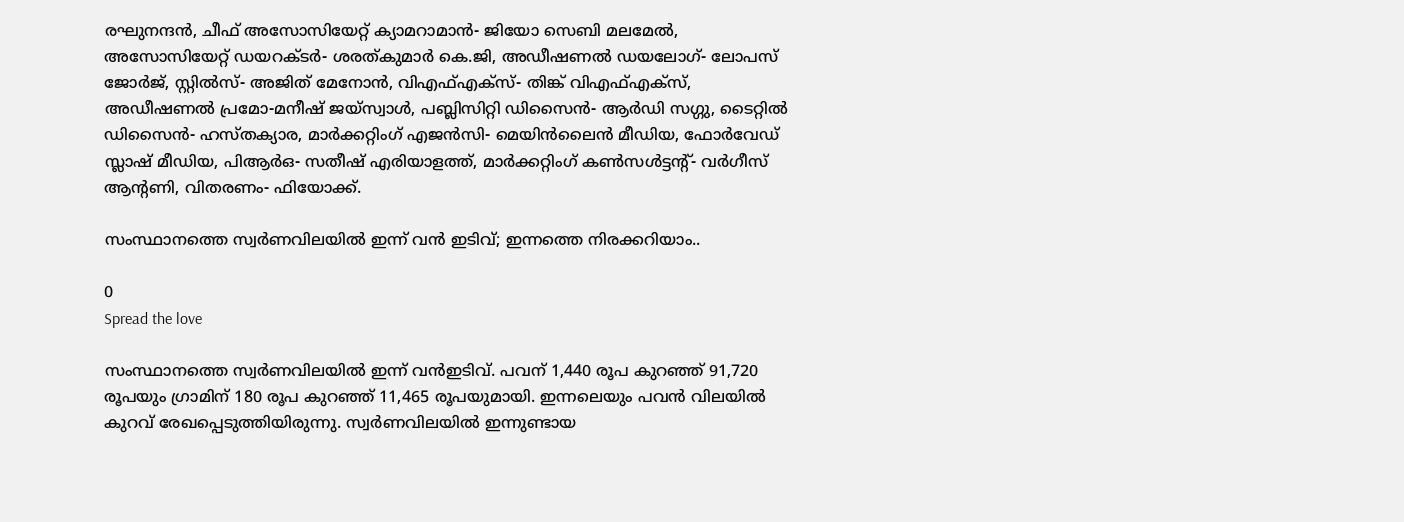രഘുനന്ദൻ, ചീഫ് അസോസിയേറ്റ് ക്യാമറാമാൻ- ജിയോ സെബി മലമേൽ, അസോസിയേറ്റ് ഡയറക്ടർ- ശരത്കുമാർ കെ.ജി, അഡീഷണൽ ഡയലോഗ്- ലോപസ് ജോർജ്, സ്റ്റിൽസ്- അജിത് മേനോൻ, വിഎഫ്എക്സ്- തിങ്ക് വിഎഫ്എക്സ്, അഡീഷണൽ പ്രമോ-മനീഷ് ജയ്സ്വാൾ, പബ്ലിസിറ്റി ഡിസൈൻ- ആർഡി സഗ്ഗു, ടൈറ്റിൽ ഡിസൈൻ- ഹസ്തക്യാര, മാർക്കറ്റിംഗ് എജൻസി- മെയിൻലൈൻ മീഡിയ, ഫോർവേഡ് സ്ലാഷ് മീഡിയ, പിആർഒ- സതീഷ് എരിയാളത്ത്, മാർക്കറ്റിംഗ് കൺസൾട്ടന്റ്- വർഗീസ് ആന്റണി, വിതരണം- ഫിയോക്ക്.

സംസ്ഥാനത്തെ സ്വർണവിലയിൽ ഇന്ന് വൻ ഇടിവ്; ഇന്നത്തെ നിരക്കറിയാം..

0
Spread the love

സംസ്ഥാനത്തെ സ്വർണവിലയിൽ ഇന്ന് വൻഇടിവ്. പവന് 1,440 രൂപ കുറഞ്ഞ് 91,720 രൂപയും ഗ്രാമിന് 180 രൂപ കുറഞ്ഞ് 11,465 രൂപയുമായി. ഇന്നലെയും പവൻ വിലയിൽ കുറവ് രേഖപ്പെടുത്തിയിരുന്നു. സ്വർണവിലയിൽ ഇന്നുണ്ടായ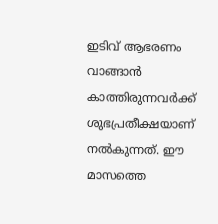ഇടിവ് ആഭരണം വാങ്ങാൻ കാത്തിരുന്നവർക്ക് ശുഭപ്രതീക്ഷയാണ് നൽകുന്നത്. ഈ മാസത്തെ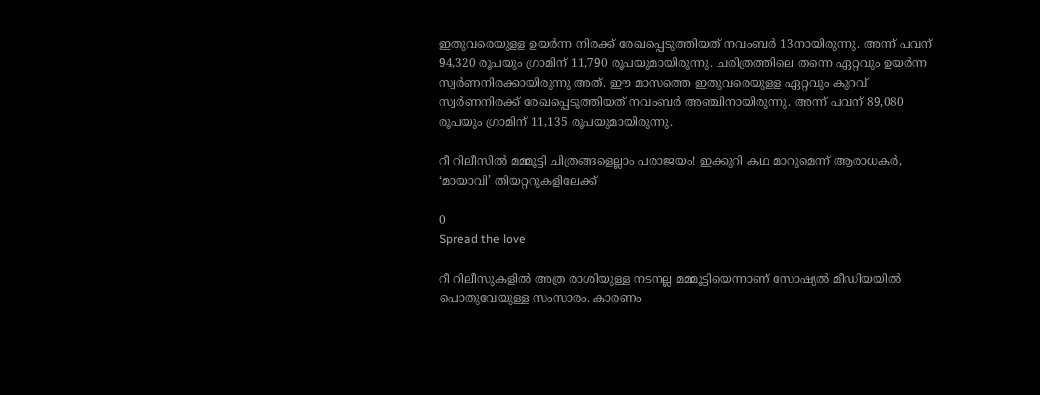ഇതുവരെയുളള ഉയർന്ന നിരക്ക് രേഖപ്പെടുത്തിയത് നവംബർ 13നായിരുന്നു. അന്ന് പവന് 94,320 രൂപയും ഗ്രാമിന് 11,790 രൂപയുമായിരുന്നു. ചരിത്രത്തിലെ തന്നെ ഏറ്റവും ഉയർന്ന സ്വർണനിരക്കായിരുന്നു അത്. ഈ മാസത്തെ ഇതുവരെയുളള ഏറ്റവും കുറവ് സ്വർണനിരക്ക് രേഖപ്പെടുത്തിയത് നവംബർ അഞ്ചിനായിരുന്നു. അന്ന് പവന് 89,080 രൂപയും ഗ്രാമിന് 11,135 രൂപയുമായിരുന്നു.

റീ റിലീസിൽ മമ്മൂട്ടി ചിത്രങ്ങളെല്ലാം പരാജയം! ഇക്കുറി കഥ മാറുമെന്ന് ആരാധകർ, ‘മായാവി’ തിയറ്ററുകളിലേക്ക്

0
Spread the love

റീ റിലീസുകളിൽ അത്ര രാശിയുള്ള നടനല്ല മമ്മൂട്ടിയെന്നാണ് സോഷ്യൽ മീഡിയയിൽ പൊതുവേയുള്ള സംസാരം. കാരണം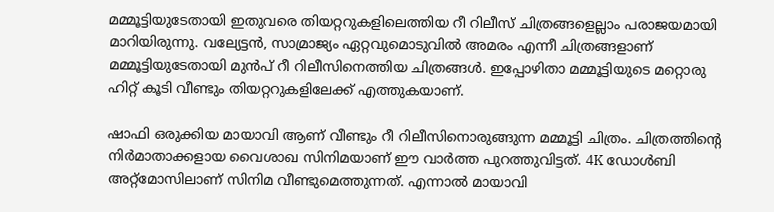മമ്മൂട്ടിയുടേതായി ഇതുവരെ തിയറ്ററുകളിലെത്തിയ റീ റിലീസ് ചിത്രങ്ങളെല്ലാം പരാജയമായി മാറിയിരുന്നു. വല്യേട്ടൻ, സാമ്രാജ്യം ഏറ്റവുമൊടുവിൽ അമരം എന്നീ ചിത്രങ്ങളാണ് മമ്മൂട്ടിയുടേതായി മുൻപ് റീ റിലീസിനെത്തിയ ചിത്രങ്ങൾ. ഇപ്പോഴിതാ മമ്മൂട്ടിയുടെ മറ്റൊരു ഹിറ്റ് കൂടി വീണ്ടും തിയറ്ററുകളിലേക്ക് എത്തുകയാണ്.

ഷാഫി ഒരുക്കിയ മായാവി ആണ് വീണ്ടും റീ റിലീസിനൊരുങ്ങുന്ന മമ്മൂട്ടി ചിത്രം. ചിത്രത്തിന്റെ നിർമാതാക്കളായ വൈശാഖ സിനിമയാണ് ഈ വാർത്ത പുറത്തുവിട്ടത്. 4K ഡോൾബി അറ്റ്മോസിലാണ് സിനിമ വീണ്ടുമെത്തുന്നത്. എന്നാൽ മായാവി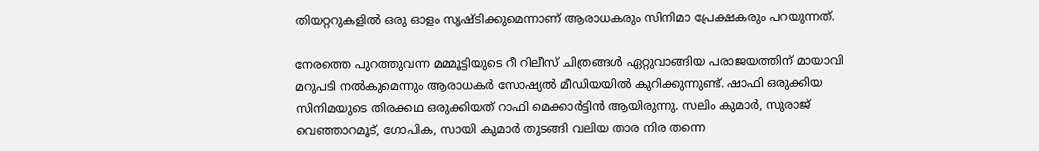തിയറ്ററുകളിൽ ഒരു ഓളം സൃഷ്ടിക്കുമെന്നാണ് ആരാധകരും സിനിമാ പ്രേക്ഷകരും പറയുന്നത്.

നേരത്തെ പുറത്തുവന്ന മമ്മൂട്ടിയുടെ റീ റിലീസ് ചിത്രങ്ങൾ ഏറ്റുവാങ്ങിയ പരാജയത്തിന് മായാവി മറുപടി നൽകുമെന്നും ആരാധകർ സോഷ്യൽ മീഡിയയിൽ കുറിക്കുന്നുണ്ട്. ഷാഫി ഒരുക്കിയ സിനിമയുടെ തിരക്കഥ ഒരുക്കിയത് റാഫി മെക്കാർട്ടിൻ ആയിരുന്നു. സലിം കുമാർ, സുരാജ് വെഞ്ഞാറമൂട്, ഗോപിക, സായി കുമാർ തുടങ്ങി വലിയ താര നിര തന്നെ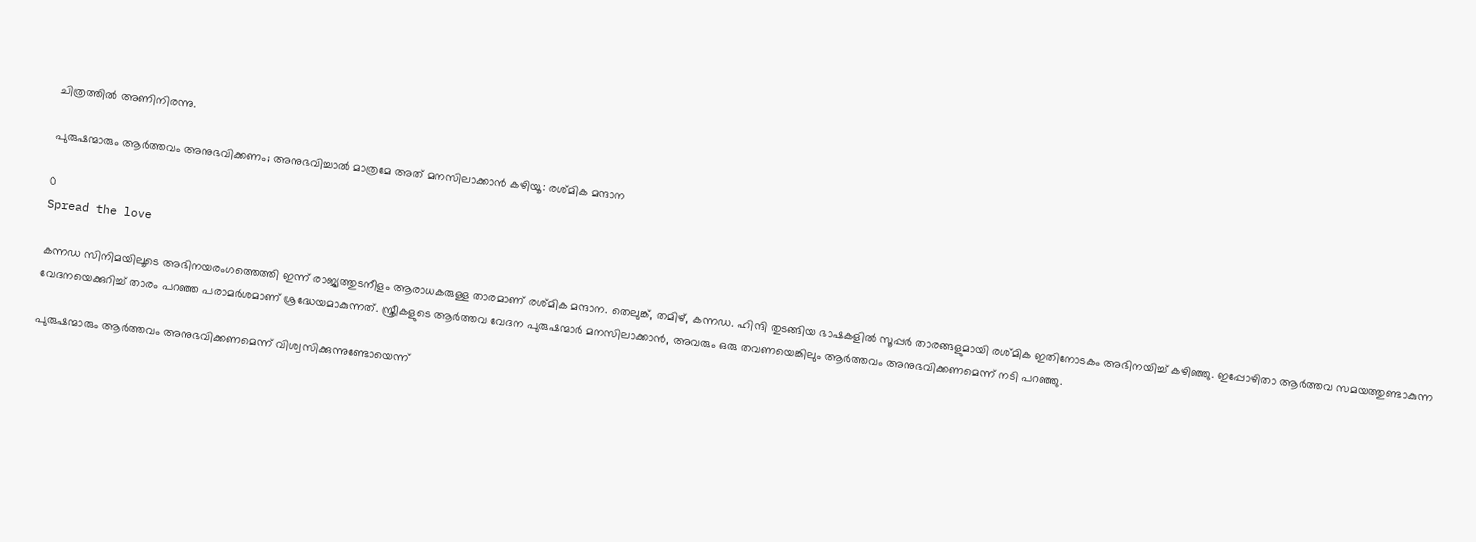ചിത്രത്തിൽ അണിനിരന്നു.

പുരുഷന്മാരും ആർത്തവം അനുഭവിക്കണം; അനുഭവിച്ചാൽ മാത്രമേ അത് മനസിലാക്കാൻ കഴിയൂ: രശ്‌മിക മന്ദാന

0
Spread the love

കന്നഡ സിനിമയിലൂടെ അഭിനയരംഗത്തെത്തി ഇന്ന് രാജ്യത്തുടനീളം ആരാധകരുള്ള താരമാണ് രശ്‌മിക മന്ദാന. തെലുങ്ക്, തമിഴ്, കന്നഡ. ഹിന്ദി തുടങ്ങിയ ഭാഷകളിൽ സൂപ്പർ താരങ്ങളുമായി രശ്മിക ഇതിനോടകം അഭിനയിച്ച് കഴിഞ്ഞു. ഇപ്പോഴിതാ ആർത്തവ സമയത്തുണ്ടാകുന്ന വേദനയെക്കുറിച്ച് താരം പറഞ്ഞ പരാമർശമാണ് ശ്രദ്ധേയമാകുന്നത്. സ്ത്രീകളുടെ ആർത്തവ വേദന പുരുഷന്മാർ മനസിലാക്കാൻ, അവരും ഒരു തവണയെങ്കിലും ആർത്തവം അനുഭവിക്കണമെന്ന് നടി പറഞ്ഞു.

പുരുഷന്മാരും ആർത്തവം അനുഭവിക്കണമെന്ന് വിശ്വസിക്കുന്നുണ്ടോയെന്ന്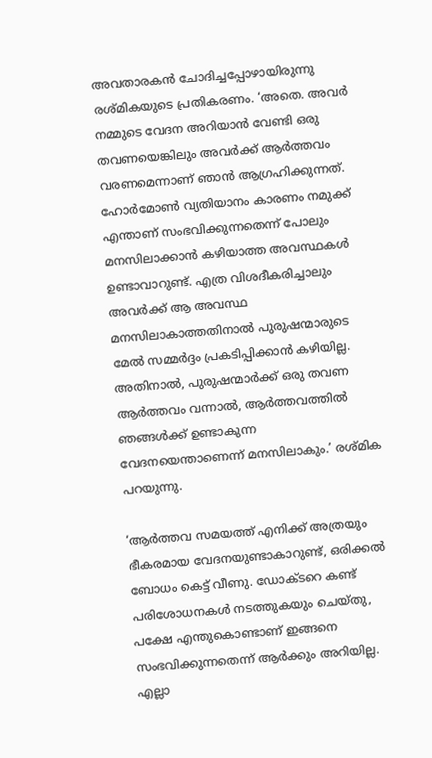അവതാരകൻ ചോദിച്ചപ്പോഴായിരുന്നു രശ്മികയുടെ പ്രതികരണം. ‘അതെ. അവർ നമ്മുടെ വേദന അറിയാൻ വേണ്ടി ഒരു തവണയെങ്കിലും അവർക്ക് ആർത്തവം വരണമെന്നാണ് ഞാൻ ആഗ്രഹിക്കുന്നത്. ഹോർമോൺ വ്യതിയാനം കാരണം നമുക്ക് എന്താണ് സംഭവിക്കുന്നതെന്ന് പോലും മനസിലാക്കാൻ കഴിയാത്ത അവസ്ഥകൾ ഉണ്ടാവാറുണ്ട്. എത്ര വിശദീകരിച്ചാലും അവർക്ക് ആ അവസ്ഥ മനസിലാകാത്തതിനാൽ പുരുഷന്മാരുടെ മേൽ സമ്മർദ്ദം പ്രകടിപ്പിക്കാൻ കഴിയില്ല. അതിനാൽ, പുരുഷന്മാർക്ക് ഒരു തവണ ആർത്തവം വന്നാൽ, ആർത്തവത്തിൽ ഞങ്ങൾക്ക് ഉണ്ടാകുന്ന വേദനയെന്താണെന്ന് മനസിലാകും.’ രശ്മിക പറയുന്നു.

‘ആർത്തവ സമയത്ത് എനിക്ക് അത്രയും ഭീകരമായ വേദനയുണ്ടാകാറുണ്ട്, ഒരിക്കൽ ബോധം കെട്ട് വീണു. ഡോക്ടറെ കണ്ട് പരിശോധനകൾ നടത്തുകയും ചെയ്തു, പക്ഷേ എന്തുകൊണ്ടാണ് ഇങ്ങനെ സംഭവിക്കുന്നതെന്ന് ആർക്കും അറിയില്ല. എല്ലാ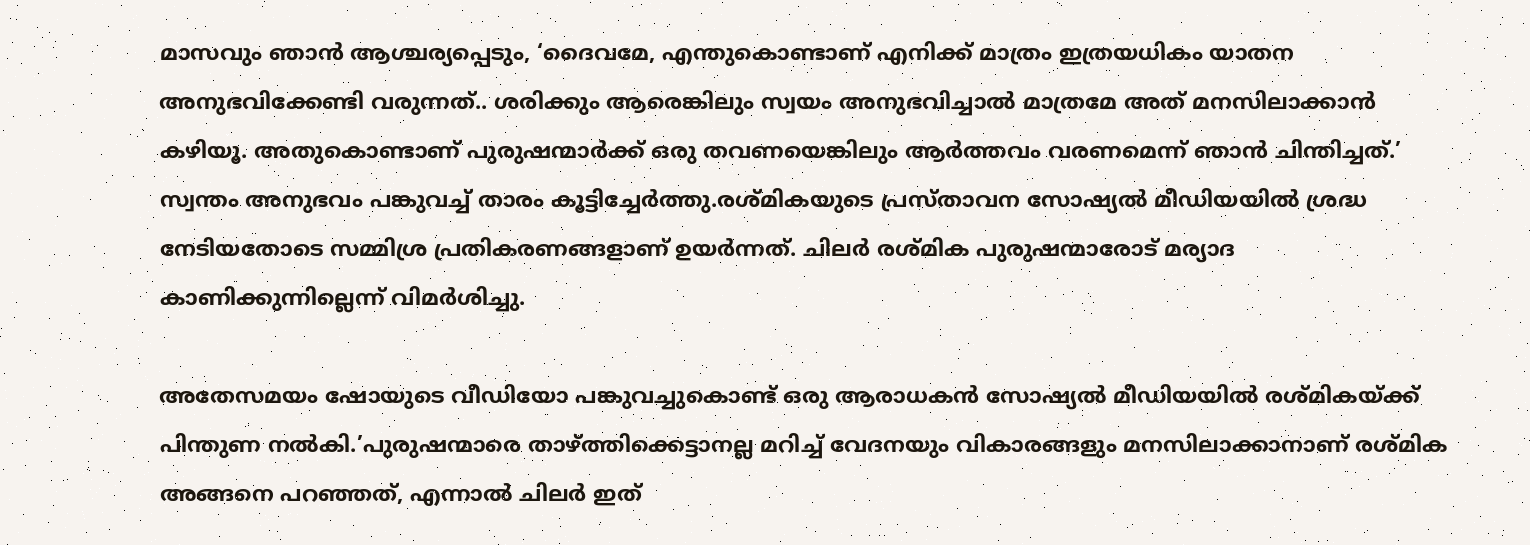മാസവും ഞാൻ ആശ്ചര്യപ്പെടും, ‘ദൈവമേ, എന്തുകൊണ്ടാണ് എനിക്ക് മാത്രം ഇത്രയധികം യാതന അനുഭവിക്കേണ്ടി വരുന്നത്.. ശരിക്കും ആരെങ്കിലും സ്വയം അനുഭവിച്ചാൽ മാത്രമേ അത് മനസിലാക്കാൻ കഴിയൂ. അതുകൊണ്ടാണ് പുരുഷന്മാർക്ക് ഒരു തവണയെങ്കിലും ആർത്തവം വരണമെന്ന് ഞാൻ ചിന്തിച്ചത്.’ സ്വന്തം അനുഭവം പങ്കുവച്ച് താരം കൂട്ടിച്ചേർത്തു.രശ്മികയുടെ പ്രസ്താവന സോഷ്യൽ മീഡിയയിൽ ശ്രദ്ധ നേടിയതോടെ സമ്മിശ്ര പ്രതികരണങ്ങളാണ് ഉയർന്നത്. ചിലർ രശ്മിക പുരുഷന്മാരോട് മര്യാദ കാണിക്കുന്നില്ലെന്ന് വിമർശിച്ചു.

അതേസമയം ഷോയുടെ വീഡിയോ പങ്കുവച്ചുകൊണ്ട് ഒരു ആരാധകൻ സോഷ്യൽ മീഡിയയിൽ രശ്മികയ്ക്ക് പിന്തുണ നൽകി.’പുരുഷന്മാരെ താഴ്ത്തിക്കെട്ടാനല്ല മറിച്ച് വേദനയും വികാരങ്ങളും മനസിലാക്കാനാണ് രശ്മിക അങ്ങനെ പറഞ്ഞത്, എന്നാൽ ചിലർ ഇത്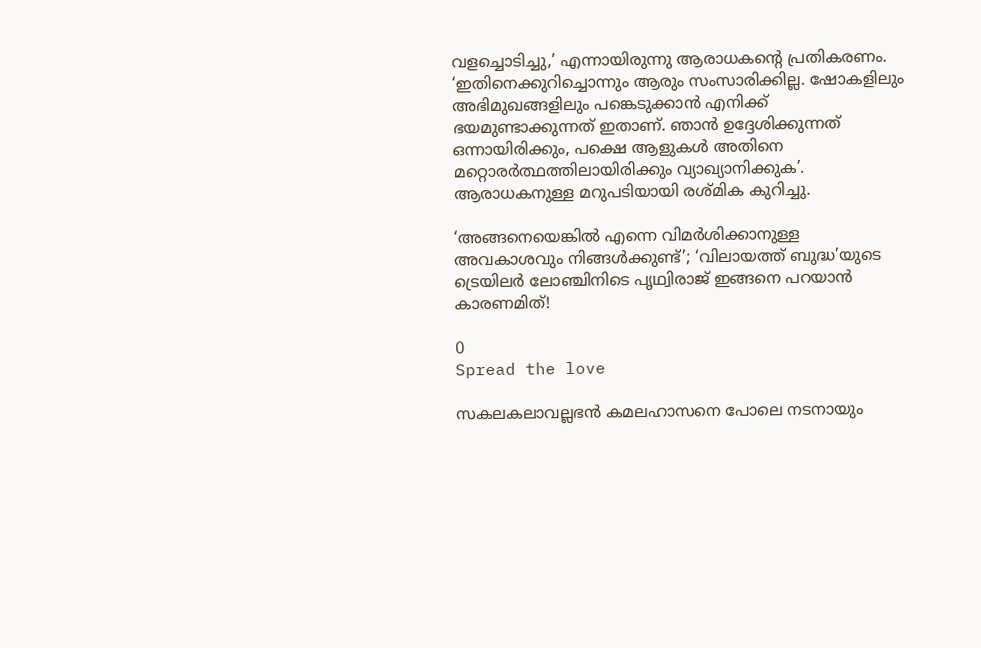വളച്ചൊടിച്ചു,’ എന്നായിരുന്നു ആരാധകന്റെ പ്രതികരണം. ‘ഇതിനെക്കുറിച്ചൊന്നും ആരും സംസാരിക്കില്ല. ഷോകളിലും അഭിമുഖങ്ങളിലും പങ്കെടുക്കാൻ എനിക്ക് ഭയമുണ്ടാക്കുന്നത് ഇതാണ്. ഞാൻ ഉദ്ദേശിക്കുന്നത് ഒന്നായിരിക്കും, പക്ഷെ ആളുകൾ അതിനെ മറ്റൊരർത്ഥത്തിലായിരിക്കും വ്യാഖ്യാനിക്കുക’. ആരാധകനുള്ള മറുപടിയായി രശ്മിക കുറിച്ചു.

‘അങ്ങനെയെങ്കിൽ എന്നെ വിമർശിക്കാനുള്ള അവകാശവും നിങ്ങൾക്കുണ്ട്’; ‘വിലായത്ത് ബുദ്ധ’യുടെ ട്രെയിലർ ലോഞ്ചിനിടെ പൃഥ്വിരാജ് ഇങ്ങനെ പറയാൻ കാരണമിത്!

0
Spread the love

സകലകലാവല്ലഭൻ കമലഹാസനെ പോലെ നടനായും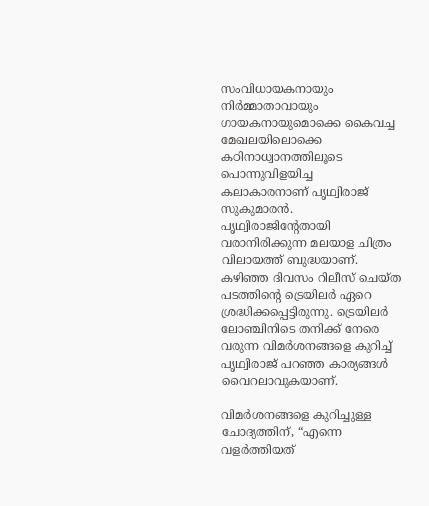സംവിധായകനായും നിർമ്മാതാവായും ഗായകനായുമൊക്കെ കൈവച്ച മേഖലയിലൊക്കെ കഠിനാധ്വാനത്തിലൂടെ പൊന്നുവിളയിച്ച കലാകാരനാണ് പൃഥ്വിരാജ് സുകുമാരൻ. പൃഥ്വിരാജിന്റേതായി വരാനിരിക്കുന്ന മലയാള ചിത്രം വിലായത്ത് ബുദ്ധയാണ്. കഴിഞ്ഞ ദിവസം റിലീസ് ചെയ്ത പടത്തിന്റെ ട്രെയിലർ ഏറെ ശ്രദ്ധിക്കപ്പെട്ടിരുന്നു. ട്രെയിലർ ലോഞ്ചിനിടെ തനിക്ക് നേരെ വരുന്ന വിമർശനങ്ങളെ കുറിച്ച് പൃഥ്വിരാജ് പറഞ്ഞ കാര്യങ്ങൾ വൈറലാവുകയാണ്.

വിമർശനങ്ങളെ കുറിച്ചുള്ള ചോദ്യത്തിന്, “എന്നെ വളർത്തിയത്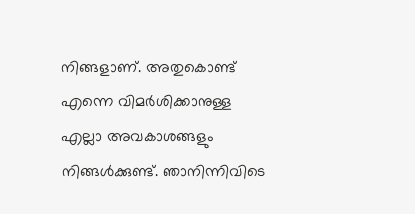നിങ്ങളാണ്. അതുകൊണ്ട് എന്നെ വിമർശിക്കാനുള്ള എല്ലാ അവകാശങ്ങളും നിങ്ങൾക്കുണ്ട്. ഞാനിന്നിവിടെ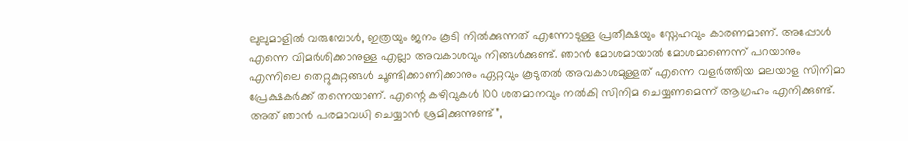ലുലുമാളിൽ വരുമ്പോൾ, ഇത്രയും ജനം കൂടി നിൽക്കുന്നത് എന്നോടുള്ള പ്രതീക്ഷയും സ്നേഹവും കാരണമാണ്. അപ്പോൾ എന്നെ വിമർശിക്കാനുള്ള എല്ലാ അവകാശവും നിങ്ങൾക്കുണ്ട്. ഞാൻ മോശമായാൽ മോശമാണെന്ന് പറയാനും എന്നിലെ തെറ്റുകുറ്റങ്ങൾ ചൂണ്ടിക്കാണിക്കാനും ഏറ്റവും കൂടുതൽ അവകാശമുള്ളത് എന്നെ വളർത്തിയ മലയാള സിനിമാ പ്രേക്ഷകർക്ക് തന്നെയാണ്. എന്റെ കഴിവുകൾ 100 ശതമാനവും നൽകി സിനിമ ചെയ്യണമെന്ന് ആഗ്രഹം എനിക്കുണ്ട്. അത് ഞാൻ പരമാവധി ചെയ്യാൻ ശ്രമിക്കുന്നുണ്ട്”,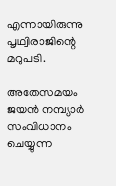എന്നായിരുന്നു പൃഥ്വിരാജിന്റെ മറുപടി.

അതേസമയം ജയൻ നമ്പ്യാർ സംവിധാനം ചെയ്യുന്ന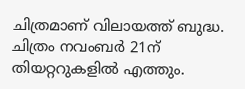ചിത്രമാണ് വിലായത്ത് ബുദ്ധ. ചിത്രം നവംബർ 21ന് തിയറ്ററുകളിൽ എത്തും.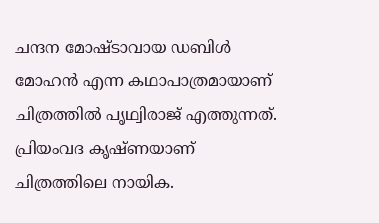ചന്ദന മോഷ്ടാവായ ഡബിൾ മോഹൻ എന്ന കഥാപാത്രമായാണ് ചിത്രത്തിൽ പ‍ൃഥ്വിരാജ് എത്തുന്നത്. പ്രിയംവദ കൃഷ്ണയാണ് ചിത്രത്തിലെ നായിക.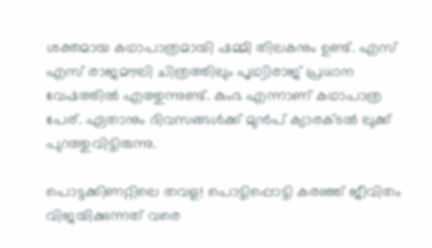ശക്തമായ കഥാപാത്രമായി ഷമ്മി തിലകനും ഉണ്ട്. എസ് എസ് രാജമൗലി ചിത്രത്തിലും പൃഥ്വിരാജ് പ്രധാന വേഷത്തിൽ എത്തുന്നുണ്ട്. കുംഭ എന്നാണ് കഥാപാത്ര പേര്. ഏതാനും ദിവസങ്ങൾക്ക് മുൻപ് ക്യാരക്ടൽ ലുക്ക് പുറത്തുവിട്ടിരുന്നു.

പൊട്ടക്കിണറ്റിലെ തവള! പൊട്ടിപ്പൊട്ടി കരഞ്ഞ് ജീവിതം വിജയിക്കുന്നത് വരെ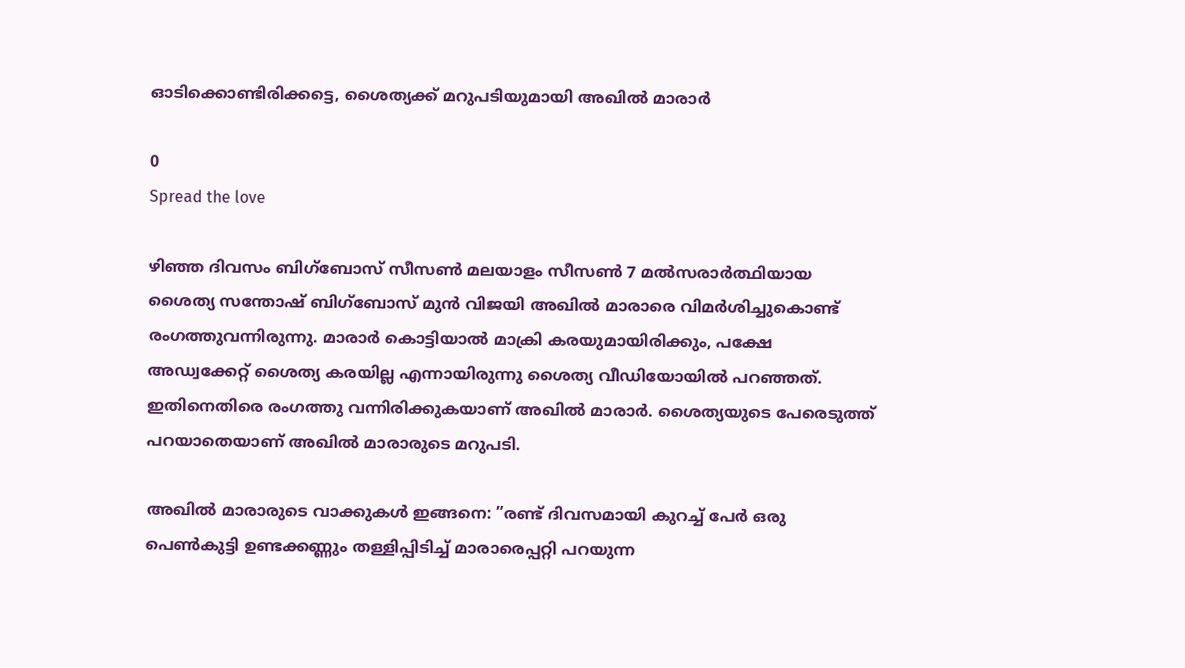ഓടിക്കൊണ്ടിരിക്കട്ടെ, ശൈത്യക്ക് മറുപടിയുമായി അഖിൽ മാരാർ

0
Spread the love

ഴിഞ്ഞ ദിവസം ബിഗ്ബോസ് സീസൺ മലയാളം സീസൺ 7 മൽസരാർത്ഥിയായ ശൈത്യ സന്തോഷ് ബിഗ്ബോസ് മുൻ വിജയി അഖിൽ മാരാരെ വിമർശിച്ചുകൊണ്ട് രംഗത്തുവന്നിരുന്നു. മാരാർ കൊട്ടിയാൽ മാക്രി കരയുമായിരിക്കും, പക്ഷേ അഡ്വക്കേറ്റ് ശൈത്യ കരയില്ല എന്നായിരുന്നു ശൈത്യ വീഡിയോയിൽ പറഞ്ഞത്. ഇതിനെതിരെ രംഗത്തു വന്നിരിക്കുകയാണ് അഖിൽ മാരാർ. ശൈത്യയുടെ പേരെടുത്ത് പറയാതെയാണ് അഖിൽ മാരാരുടെ മറുപടി.

അഖിൽ മാരാരുടെ വാക്കുകൾ ഇങ്ങനെ: ”രണ്ട് ദിവസമായി കുറച്ച് പേർ ഒരു പെൺകുട്ടി ഉണ്ടക്കണ്ണും തള്ളിപ്പിടിച്ച് മാരാരെപ്പറ്റി പറയുന്ന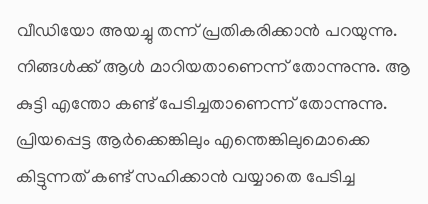വീഡിയോ അയച്ചു തന്ന് പ്രതികരിക്കാൻ പറയുന്നു. നിങ്ങൾക്ക് ആൾ മാറിയതാണെന്ന് തോന്നുന്നു. ആ കുട്ടി എന്തോ കണ്ട് പേടിച്ചതാണെന്ന് തോന്നുന്നു. പ്രിയപ്പെട്ട ആർക്കെങ്കിലും എന്തെങ്കിലുമൊക്കെ കിട്ടുന്നത് കണ്ട് സഹിക്കാൻ വയ്യാതെ പേടിച്ച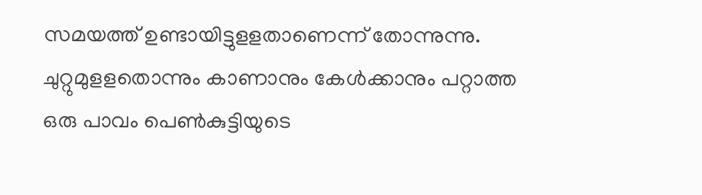സമയത്ത് ഉണ്ടായിട്ടുളളതാണെന്ന് തോന്നുന്നു. ചുറ്റുമുളളതൊന്നും കാണാനും കേൾക്കാനും പറ്റാത്ത ഒരു പാവം പെൺകുട്ടിയുടെ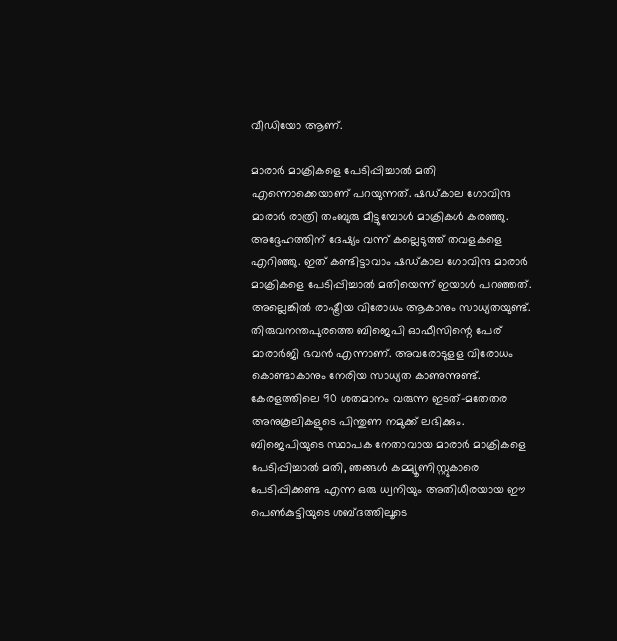വീഡിയോ ആണ്.

മാരാർ മാക്രികളെ പേടിപ്പിച്ചാൽ മതി എന്നൊക്കെയാണ് പറയുന്നത്. ഷഡ്കാല ഗോവിന്ദ മാരാർ രാത്രി തംബുരു മീട്ടുമ്പോൾ മാക്രികൾ കരഞ്ഞു. അദ്ദേഹത്തിന് ദേഷ്യം വന്ന് കല്ലെടുത്ത് തവളകളെ എറിഞ്ഞു. ഇത് കണ്ടിട്ടാവാം ഷഡ്കാല ഗോവിന്ദ മാരാർ മാക്രികളെ പേടിപ്പിച്ചാൽ മതിയെന്ന് ഇയാൾ പറഞ്ഞത്. അല്ലെങ്കിൽ രാഷ്ട്രീയ വിരോധം ആകാനും സാധ്യതയുണ്ട്. തിരുവനന്തപുരത്തെ ബിജെപി ഓഫീസിന്റെ പേര് മാരാർജി ഭവൻ എന്നാണ്. അവരോടുളള വിരോധം കൊണ്ടാകാനും നേരിയ സാധ്യത കാണുന്നുണ്ട്. കേരളത്തിലെ 90 ശതമാനം വരുന്ന ഇടത്-മതേതര അനുകൂലികളുടെ പിന്തുണ നമുക്ക് ലഭിക്കും. ബിജെപിയുടെ സ്ഥാപക നേതാവായ മാരാർ മാക്രികളെ പേടിപ്പിച്ചാൽ മതി, ഞങ്ങൾ കമ്മ്യൂണിസ്റ്റുകാരെ പേടിപ്പിക്കണ്ട എന്ന ഒരു ധ്വനിയും അതിധീരയായ ഈ പെൺകുട്ടിയുടെ ശബ്ദത്തിലൂടെ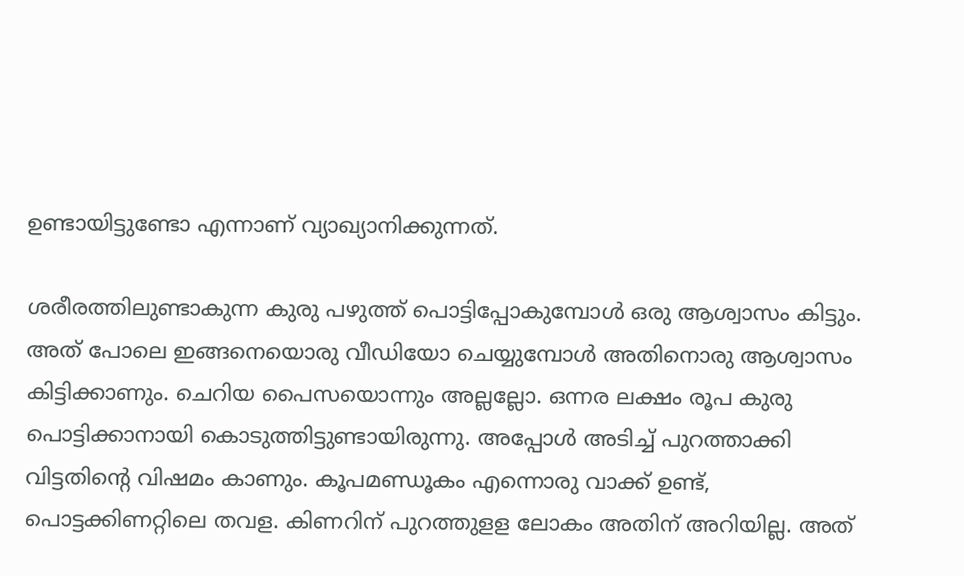ഉണ്ടായിട്ടുണ്ടോ എന്നാണ് വ്യാഖ്യാനിക്കുന്നത്.

ശരീരത്തിലുണ്ടാകുന്ന കുരു പഴുത്ത് പൊട്ടിപ്പോകുമ്പോൾ ഒരു ആശ്വാസം കിട്ടും. അത് പോലെ ഇങ്ങനെയൊരു വീഡിയോ ചെയ്യുമ്പോൾ അതിനൊരു ആശ്വാസം കിട്ടിക്കാണും. ചെറിയ പൈസയൊന്നും അല്ലല്ലോ. ഒന്നര ലക്ഷം രൂപ കുരു പൊട്ടിക്കാനായി കൊടുത്തിട്ടുണ്ടായിരുന്നു. അപ്പോൾ അടിച്ച് പുറത്താക്കി വിട്ടതിന്റെ വിഷമം കാണും. കൂപമണ്ഡൂകം എന്നൊരു വാക്ക് ഉണ്ട്, പൊട്ടക്കിണറ്റിലെ തവള. കിണറിന് പുറത്തുളള ലോകം അതിന് അറിയില്ല. അത്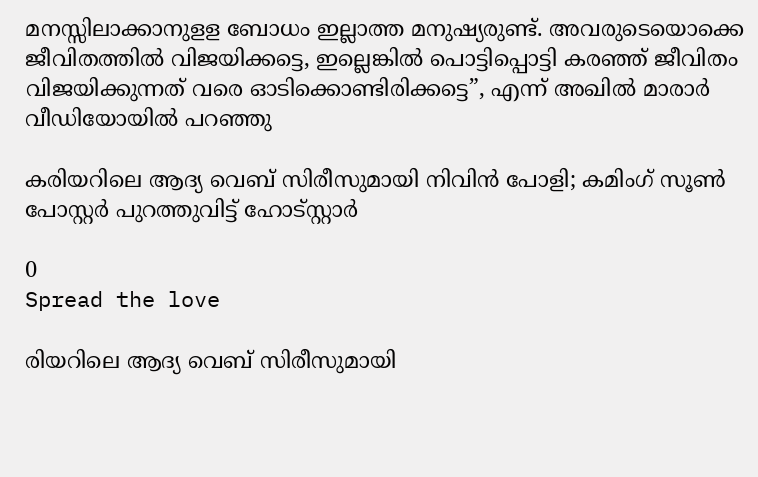മനസ്സിലാക്കാനുളള ബോധം ഇല്ലാത്ത മനുഷ്യരുണ്ട്. അവരുടെയൊക്കെ ജീവിതത്തിൽ വിജയിക്കട്ടെ, ഇല്ലെങ്കിൽ പൊട്ടിപ്പൊട്ടി കരഞ്ഞ് ജീവിതം വിജയിക്കുന്നത് വരെ ഓടിക്കൊണ്ടിരിക്കട്ടെ”, എന്ന് അഖിൽ മാരാർ വീഡിയോയിൽ പറഞ്ഞു

കരിയറിലെ ആദ്യ വെബ് സിരീസുമായി നിവിൻ പോളി; കമിംഗ് സൂൺ പോസ്റ്റർ പുറത്തുവിട്ട് ഹോട്സ്റ്റാർ

0
Spread the love

രിയറിലെ ആദ്യ വെബ് സിരീസുമായി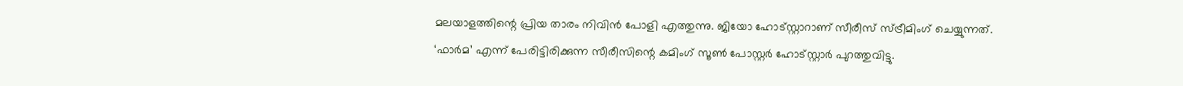മലയാളത്തിന്റെ പ്രിയ താരം നിവിൻ പോളി എത്തുന്നു. ജിയോ ഹോട്സ്റ്റാറാണ് സീരീസ് സ്ട്രീമിംഗ് ചെയ്യുന്നത്. ‘ഫാർമ’ എന്ന് പേരിട്ടിരിക്കുന്ന സീരീസിന്റെ കമിംഗ് സൂൺ പോസ്റ്റർ ഹോട്സ്റ്റാർ പുറത്തുവിട്ടു.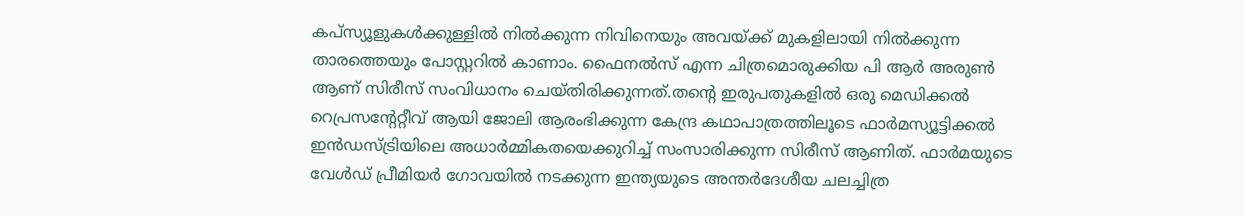കപ്സ്യൂളുകൾക്കുള്ളിൽ നിൽക്കുന്ന നിവിനെയും അവയ്ക്ക് മുകളിലായി നിൽക്കുന്ന താരത്തെയും പോസ്റ്ററിൽ കാണാം. ഫൈനല്‍സ് എന്ന ചിത്രമൊരുക്കിയ പി ആര്‍ അരുണ്‍ ആണ് സിരീസ് സംവിധാനം ചെയ്തിരിക്കുന്നത്.തന്‍റെ ഇരുപതുകളില്‍ ഒരു മെഡിക്കല്‍ റെപ്രസന്‍റേറ്റീവ് ആയി ജോലി ആരംഭിക്കുന്ന കേന്ദ്ര കഥാപാത്രത്തിലൂടെ ഫാര്‍മസ്യൂട്ടിക്കല്‍ ഇന്‍ഡസ്ട്രിയിലെ അധാര്‍മ്മികതയെക്കുറിച്ച് സംസാരിക്കുന്ന സിരീസ് ആണിത്. ഫാര്‍മയുടെ വേള്‍ഡ് പ്രീമിയര്‍ ഗോവയില്‍ നടക്കുന്ന ഇന്ത്യയുടെ അന്തര്‍ദേശീയ ചലച്ചിത്ര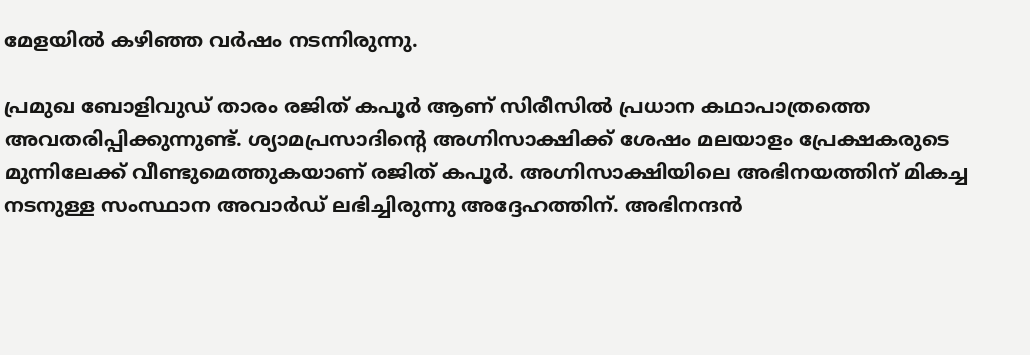മേളയില്‍ കഴിഞ്ഞ വർഷം നടന്നിരുന്നു.

പ്രമുഖ ബോളിവുഡ് താരം രജിത് കപൂര്‍ ആണ് സിരീസില്‍ പ്രധാന കഥാപാത്രത്തെ അവതരിപ്പിക്കുന്നുണ്ട്. ശ്യാമപ്രസാദിന്‍റെ അഗ്നിസാക്ഷിക്ക് ശേഷം മലയാളം പ്രേക്ഷകരുടെ മുന്നിലേക്ക് വീണ്ടുമെത്തുകയാണ് രജിത് കപൂര്‍. അഗ്നിസാക്ഷിയിലെ അഭിനയത്തിന് മികച്ച നടനുള്ള സംസ്ഥാന അവാര്‍ഡ് ലഭിച്ചിരുന്നു അദ്ദേഹത്തിന്. അഭിനന്ദന്‍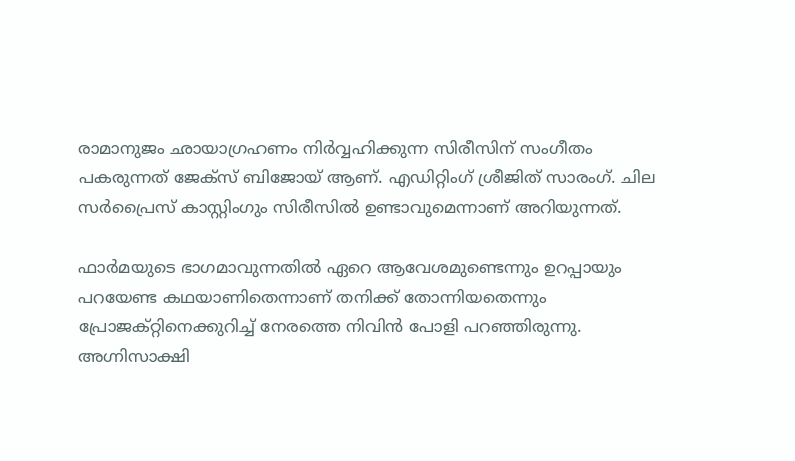രാമാനുജം ഛായാഗ്രഹണം നിര്‍വ്വഹിക്കുന്ന സിരീസിന് സംഗീതം പകരുന്നത് ജേക്സ് ബിജോയ് ആണ്. എഡിറ്റിംഗ് ശ്രീജിത് സാരംഗ്. ചില സര്‍പ്രൈസ് കാസ്റ്റിംഗും സിരീസില്‍ ഉണ്ടാവുമെന്നാണ് അറിയുന്നത്.

ഫാര്‍മയുടെ ഭാഗമാവുന്നതില്‍ ഏറെ ആവേശമുണ്ടെന്നും ഉറപ്പായും പറയേണ്ട കഥയാണിതെന്നാണ് തനിക്ക് തോന്നിയതെന്നും പ്രോജക്റ്റിനെക്കുറിച്ച് നേരത്തെ നിവിന്‍ പോളി പറഞ്ഞിരുന്നു. അഗ്നിസാക്ഷി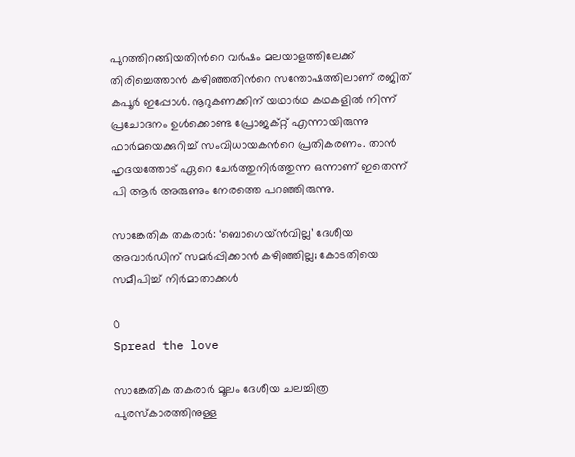പുറത്തിറങ്ങിയതിന്‍റെ വര്‍ഷം മലയാളത്തിലേക്ക് തിരിച്ചെത്താന്‍ കഴിഞ്ഞതിന്‍റെ സന്തോഷത്തിലാണ് രജിത് കപൂർ ഇപ്പോൾ. നൂറുകണക്കിന് യഥാര്‍ഥ കഥകളില്‍ നിന്ന് പ്രചോദനം ഉള്‍ക്കൊണ്ട പ്രോജക്റ്റ് എന്നായിരുന്നു ഫാര്‍മയെക്കുറിച്ച് സംവിധായകന്‍റെ പ്രതികരണം. താന്‍ ഹൃദയത്തോട് ഏറെ ചേര്‍ത്തുനിര്‍ത്തുന്ന ഒന്നാണ് ഇതെന്ന് പി ആര്‍ അരുണും നേരത്തെ പറഞ്ഞിരുന്നു.

സാങ്കേതിക തകരാര്‍: ‘ബൊഗെയ്ന്‍വില്ല’ ദേശീയ അവാര്‍ഡിന് സമര്‍പ്പിക്കാന്‍ കഴിഞ്ഞില്ല; കോടതിയെ സമീപിച്ച് നിര്‍മാതാക്കള്‍

0
Spread the love

സാങ്കേതിക തകരാര്‍ മൂലം ദേശീയ ചലച്ചിത്ര പുരസ്‌കാരത്തിനുള്ള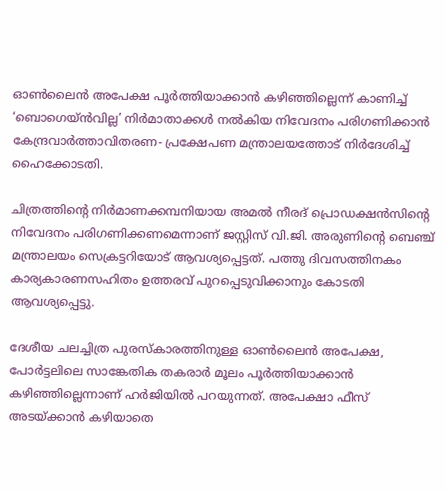ഓണ്‍ലൈന്‍ അപേക്ഷ പൂര്‍ത്തിയാക്കാന്‍ കഴിഞ്ഞില്ലെന്ന് കാണിച്ച് ‘ബൊഗെയ്ന്‍വില്ല’ നിര്‍മാതാക്കള്‍ നല്‍കിയ നിവേദനം പരിഗണിക്കാന്‍ കേന്ദ്രവാര്‍ത്താവിതരണ- പ്രക്ഷേപണ മന്ത്രാലയത്തോട് നിര്‍ദേശിച്ച് ഹൈക്കോടതി.

ചിത്രത്തിന്റെ നിര്‍മാണക്കമ്പനിയായ അമല്‍ നീരദ് പ്രൊഡക്ഷന്‍സിന്റെ നിവേദനം പരിഗണിക്കണമെന്നാണ് ജസ്റ്റിസ് വി.ജി. അരുണിന്റെ ബെഞ്ച് മന്ത്രാലയം സെക്രട്ടറിയോട് ആവശ്യപ്പെട്ടത്. പത്തു ദിവസത്തിനകം കാര്യകാരണസഹിതം ഉത്തരവ് പുറപ്പെടുവിക്കാനും കോടതി ആവശ്യപ്പെട്ടു.

ദേശീയ ചലച്ചിത്ര പുരസ്‌കാരത്തിനുള്ള ഓണ്‍ലൈന്‍ അപേക്ഷ, പോര്‍ട്ടലിലെ സാങ്കേതിക തകരാര്‍ മൂലം പൂര്‍ത്തിയാക്കാന്‍ കഴിഞ്ഞില്ലെന്നാണ് ഹര്‍ജിയില്‍ പറയുന്നത്. അപേക്ഷാ ഫീസ് അടയ്ക്കാന്‍ കഴിയാതെ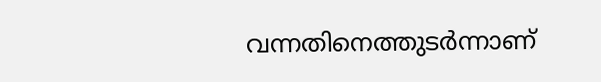വന്നതിനെത്തുടര്‍ന്നാണ്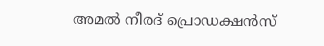അമല്‍ നീരദ് പ്രൊഡക്ഷന്‍സ്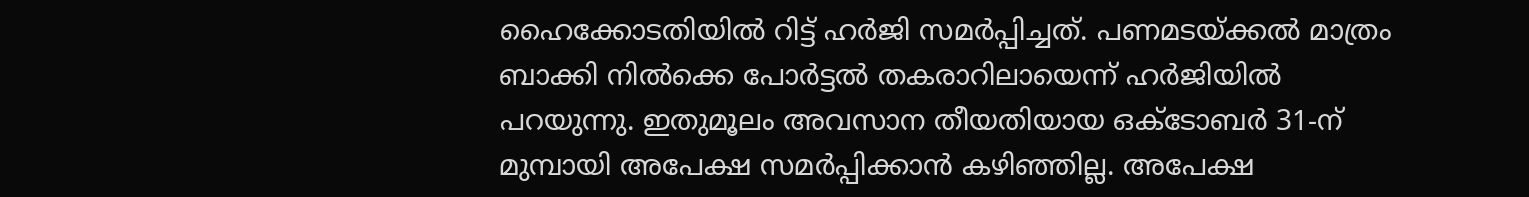ഹൈക്കോടതിയില്‍ റിട്ട് ഹര്‍ജി സമര്‍പ്പിച്ചത്. പണമടയ്ക്കല്‍ മാത്രം ബാക്കി നില്‍ക്കെ പോര്‍ട്ടല്‍ തകരാറിലായെന്ന് ഹര്‍ജിയില്‍ പറയുന്നു. ഇതുമൂലം അവസാന തീയതിയായ ഒക്ടോബര്‍ 31-ന് മുമ്പായി അപേക്ഷ സമര്‍പ്പിക്കാന്‍ കഴിഞ്ഞില്ല. അപേക്ഷ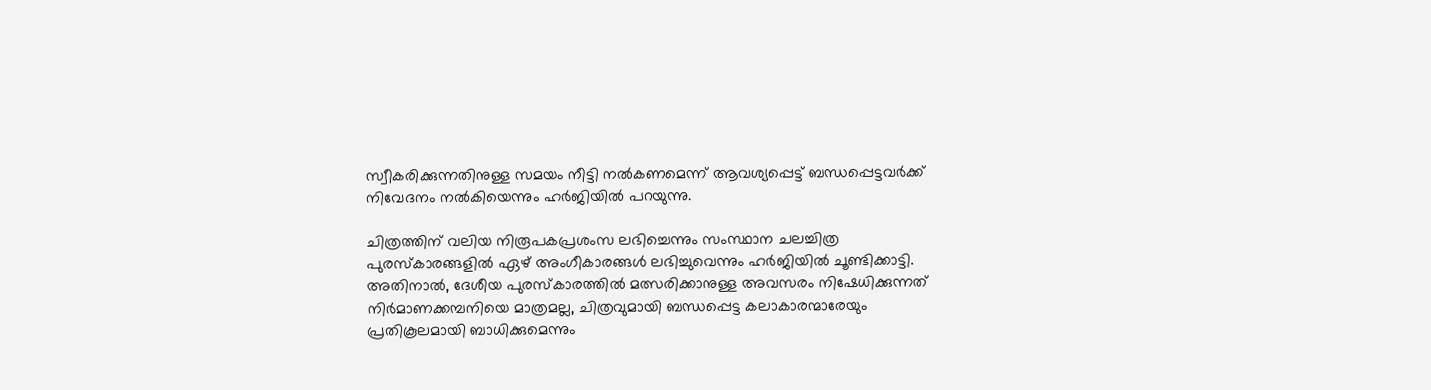സ്വീകരിക്കുന്നതിനുള്ള സമയം നീട്ടി നല്‍കണമെന്ന് ആവശ്യപ്പെട്ട് ബന്ധപ്പെട്ടവര്‍ക്ക് നിവേദനം നല്‍കിയെന്നും ഹര്‍ജിയില്‍ പറയുന്നു.

ചിത്രത്തിന് വലിയ നിരൂപകപ്രശംസ ലഭിച്ചെന്നും സംസ്ഥാന ചലച്ചിത്ര പുരസ്‌കാരങ്ങളില്‍ ഏഴ് അംഗീകാരങ്ങള്‍ ലഭിച്ചുവെന്നും ഹര്‍ജിയില്‍ ചൂണ്ടിക്കാട്ടി. അതിനാല്‍, ദേശീയ പുരസ്‌കാരത്തില്‍ മത്സരിക്കാനുള്ള അവസരം നിഷേധിക്കുന്നത് നിര്‍മാണക്കമ്പനിയെ മാത്രമല്ല, ചിത്രവുമായി ബന്ധപ്പെട്ട കലാകാരന്മാരേയും പ്രതികൂലമായി ബാധിക്കുമെന്നും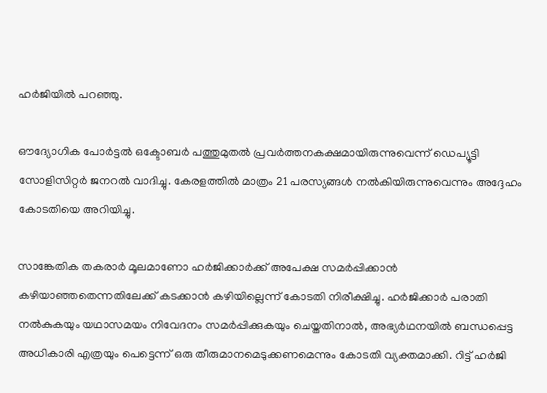ഹര്‍ജിയില്‍ പറഞ്ഞു.

ഔദ്യോഗിക പോര്‍ട്ടല്‍ ഒക്ടോബര്‍ പത്തുമുതല്‍ പ്രവര്‍ത്തനകക്ഷമായിരുന്നുവെന്ന് ഡെപ്യൂട്ടി സോളിസിറ്റര്‍ ജനറല്‍ വാദിച്ചു. കേരളത്തില്‍ മാത്രം 21 പരസ്യങ്ങള്‍ നല്‍കിയിരുന്നുവെന്നും അദ്ദേഹം കോടതിയെ അറിയിച്ചു.

സാങ്കേതിക തകരാര്‍ മൂലമാണോ ഹര്‍ജിക്കാര്‍ക്ക് അപേക്ഷ സമര്‍പ്പിക്കാന്‍ കഴിയാഞ്ഞതെന്നതിലേക്ക് കടക്കാന്‍ കഴിയില്ലെന്ന് കോടതി നിരീക്ഷിച്ചു. ഹര്‍ജിക്കാര്‍ പരാതി നല്‍കുകയും യഥാസമയം നിവേദനം സമര്‍പ്പിക്കുകയും ചെയ്തതിനാല്‍, അഭ്യര്‍ഥനയില്‍ ബന്ധപ്പെട്ട അധികാരി എത്രയും പെട്ടെന്ന് ഒരു തീരുമാനമെടുക്കണമെന്നും കോടതി വ്യക്തമാക്കി. റിട്ട് ഹര്‍ജി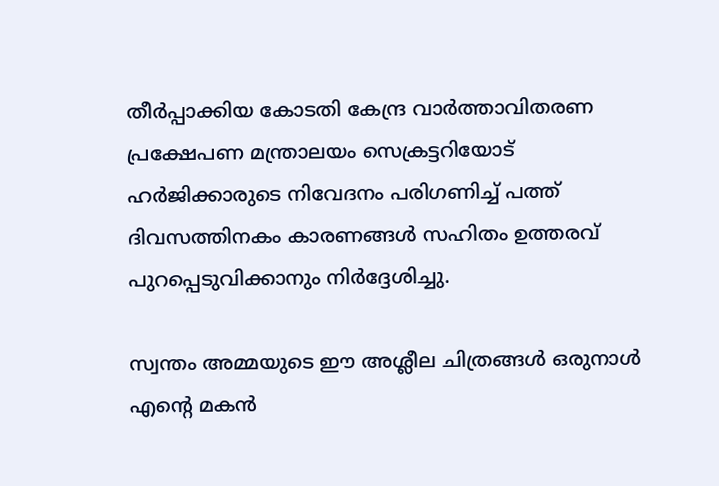തീര്‍പ്പാക്കിയ കോടതി കേന്ദ്ര വാര്‍ത്താവിതരണ പ്രക്ഷേപണ മന്ത്രാലയം സെക്രട്ടറിയോട് ഹര്‍ജിക്കാരുടെ നിവേദനം പരിഗണിച്ച് പത്ത് ദിവസത്തിനകം കാരണങ്ങള്‍ സഹിതം ഉത്തരവ് പുറപ്പെടുവിക്കാനും നിര്‍ദ്ദേശിച്ചു.

സ്വന്തം അമ്മയുടെ ഈ അശ്ലീല ചിത്രങ്ങള്‍ ഒരുനാള്‍ എന്റെ മകന്‍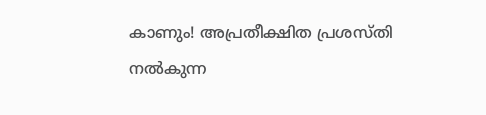കാണും! അപ്രതീക്ഷിത പ്രശസ്തി നൽകുന്ന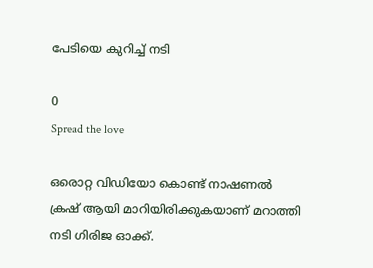പേടിയെ കുറിച്ച് നടി

0
Spread the love

ഒരൊറ്റ വിഡിയോ കൊണ്ട് നാഷണല്‍ ക്രഷ് ആയി മാറിയിരിക്കുകയാണ് മറാത്തി നടി ഗിരിജ ഓക്ക്.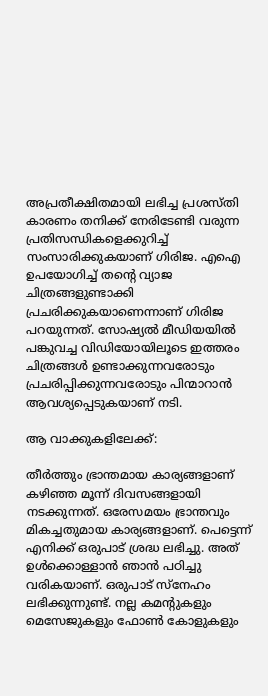അപ്രതീക്ഷിതമായി ലഭിച്ച പ്രശസ്തി കാരണം തനിക്ക് നേരിടേണ്ടി വരുന്ന പ്രതിസന്ധികളെക്കുറിച്ച് സംസാരിക്കുകയാണ് ഗിരിജ. എഐ ഉപയോഗിച്ച് തന്റെ വ്യാജ ചിത്രങ്ങളുണ്ടാക്കി പ്രചരിക്കുകയാണെന്നാണ് ഗിരിജ പറയുന്നത്. സോഷ്യല്‍ മീഡിയയില്‍ പങ്കുവച്ച വിഡിയോയിലൂടെ ഇത്തരം ചിത്രങ്ങള്‍ ഉണ്ടാക്കുന്നവരോടും പ്രചരിപ്പിക്കുന്നവരോടും പിന്മാറാന്‍ ആവശ്യപ്പെടുകയാണ് നടി.

ആ വാക്കുകളിലേക്ക്:

തീര്‍ത്തും ഭ്രാന്തമായ കാര്യങ്ങളാണ് കഴിഞ്ഞ മൂന്ന് ദിവസങ്ങളായി നടക്കുന്നത്. ഒരേസമയം ഭ്രാന്തവും മികച്ചതുമായ കാര്യങ്ങളാണ്. പെട്ടെന്ന് എനിക്ക് ഒരുപാട് ശ്രദ്ധ ലഭിച്ചു. അത് ഉള്‍ക്കൊള്ളാന്‍ ഞാന്‍ പഠിച്ചു വരികയാണ്. ഒരുപാട് സ്‌നേഹം ലഭിക്കുന്നുണ്ട്. നല്ല കമന്റുകളും മെസേജുകളും ഫോണ്‍ കോളുകളും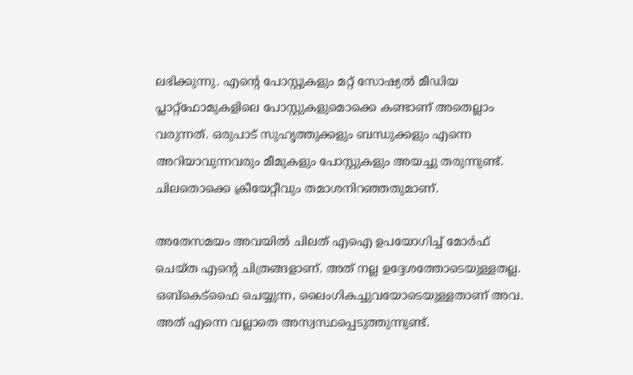ലഭിക്കുന്നു. എന്റെ പോസ്റ്റുകളും മറ്റ് സോഷ്യല്‍ മീഡിയ പ്ലാറ്റ്‌ഫോമുകളിലെ പോസ്റ്റുകളുമൊക്കെ കണ്ടാണ് അതെല്ലാം വരുന്നത്. ഒരുപാട് സുഹൃത്തുക്കളും ബന്ധുക്കളും എന്നെ അറിയാവുന്നവരും മീമുകളും പോസ്റ്റുകളും അയച്ചു തരുന്നുണ്ട്. ചിലതൊക്കെ ക്രീയേറ്റീവും തമാശനിറഞ്ഞതുമാണ്.

അതേസമയം അവയില്‍ ചിലത് എഐ ഉപയോഗിച്ച് മോര്‍ഫ് ചെയ്ത എന്റെ ചിത്രങ്ങളാണ്. അത് നല്ല ഉദ്ദേശത്തോടെയുള്ളതല്ല. ഒബ്‌കെട്‌ഫൈ ചെയ്യുന്ന, ലൈംഗികച്ചുവയോടെയുള്ളതാണ് അവ. അത് എന്നെ വല്ലാതെ അസ്വസ്ഥപ്പെടുത്തുന്നുണ്ട്.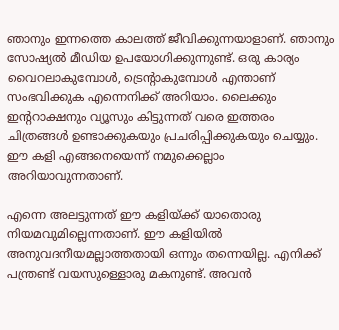ഞാനും ഇന്നത്തെ കാലത്ത് ജീവിക്കുന്നയാളാണ്. ഞാനും സോഷ്യല്‍ മീഡിയ ഉപയോഗിക്കുന്നുണ്ട്. ഒരു കാര്യം വൈറലാകുമ്പോള്‍, ട്രെന്റാകുമ്പോള്‍ എന്താണ് സംഭവിക്കുക എന്നെനിക്ക് അറിയാം. ലൈക്കും ഇന്ററാക്ഷനും വ്യൂസും കിട്ടുന്നത് വരെ ഇത്തരം ചിത്രങ്ങള്‍ ഉണ്ടാക്കുകയും പ്രചരിപ്പിക്കുകയും ചെയ്യും. ഈ കളി എങ്ങനെയെന്ന് നമുക്കെല്ലാം അറിയാവുന്നതാണ്.

എന്നെ അലട്ടുന്നത് ഈ കളിയ്ക്ക് യാതൊരു നിയമവുമില്ലെന്നതാണ്. ഈ കളിയില്‍ അനുവദനീയമല്ലാത്തതായി ഒന്നും തന്നെയില്ല. എനിക്ക് പന്ത്രണ്ട് വയസുള്ളൊരു മകനുണ്ട്. അവന്‍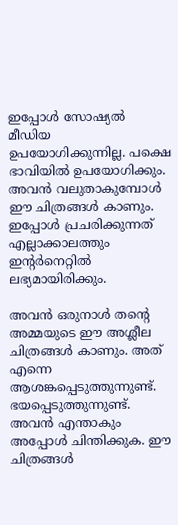ഇപ്പോള്‍ സോഷ്യല്‍ മീഡിയ ഉപയോഗിക്കുന്നില്ല. പക്ഷെ ഭാവിയില്‍ ഉപയോഗിക്കും. അവന്‍ വലുതാകുമ്പോള്‍ ഈ ചിത്രങ്ങള്‍ കാണും. ഇപ്പോള്‍ പ്രചരിക്കുന്നത് എല്ലാക്കാലത്തും ഇന്റര്‍നെറ്റില്‍ ലഭ്യമായിരിക്കും.

അവന്‍ ഒരുനാള്‍ തന്റെ അമ്മയുടെ ഈ അശ്ലീല ചിത്രങ്ങള്‍ കാണും. അത് എന്നെ ആശങ്കപ്പെടുത്തുന്നുണ്ട്. ഭയപ്പെടുത്തുന്നുണ്ട്. അവന്‍ എന്താകും അപ്പോള്‍ ചിന്തിക്കുക. ഈ ചിത്രങ്ങള്‍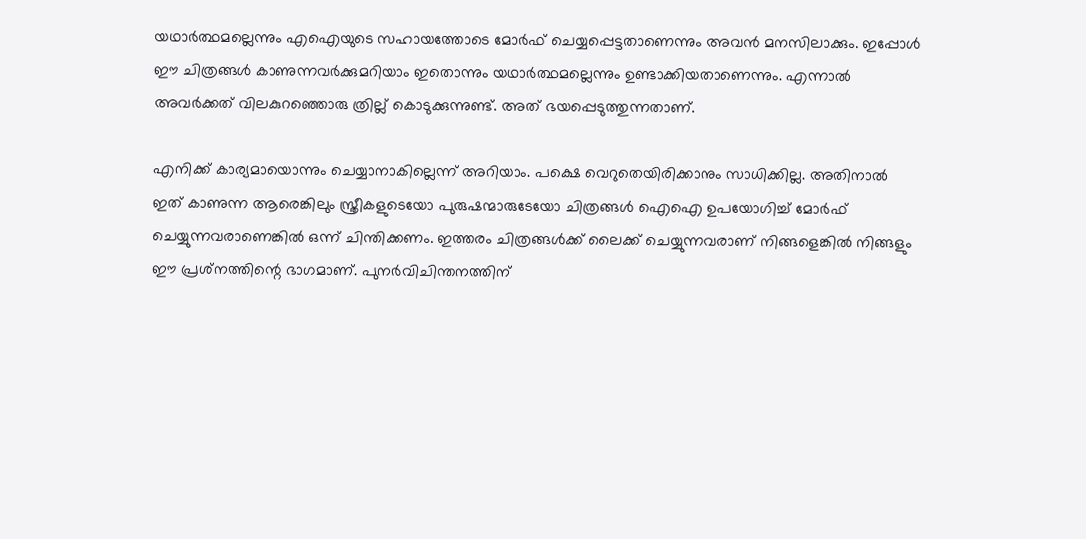യഥാര്‍ത്ഥമല്ലെന്നും എഐയുടെ സഹായത്തോടെ മോര്‍ഫ് ചെയ്യപ്പെട്ടതാണെന്നും അവന്‍ മനസിലാക്കും. ഇപ്പോള്‍ ഈ ചിത്രങ്ങള്‍ കാണുന്നവര്‍ക്കുമറിയാം ഇതൊന്നും യഥാര്‍ത്ഥമല്ലെന്നും ഉണ്ടാക്കിയതാണെന്നും. എന്നാല്‍ അവര്‍ക്കത് വിലകുറഞ്ഞൊരു ത്രില്ല് കൊടുക്കുന്നുണ്ട്. അത് ഭയപ്പെടുത്തുന്നതാണ്.

എനിക്ക് കാര്യമായൊന്നും ചെയ്യാനാകില്ലെന്ന് അറിയാം. പക്ഷെ വെറുതെയിരിക്കാനും സാധിക്കില്ല. അതിനാല്‍ ഇത് കാണുന്ന ആരെങ്കിലും സ്ത്രീകളുടെയോ പുരുഷന്മാരുടേയോ ചിത്രങ്ങള്‍ ഐഐ ഉപയോഗിച്ച് മോര്‍ഫ് ചെയ്യുന്നവരാണെങ്കില്‍ ഒന്ന് ചിന്തിക്കണം. ഇത്തരം ചിത്രങ്ങള്‍ക്ക് ലൈക്ക് ചെയ്യുന്നവരാണ് നിങ്ങളെങ്കില്‍ നിങ്ങളും ഈ പ്രശ്‌നത്തിന്റെ ഭാഗമാണ്. പുനർവിചിന്തനത്തിന്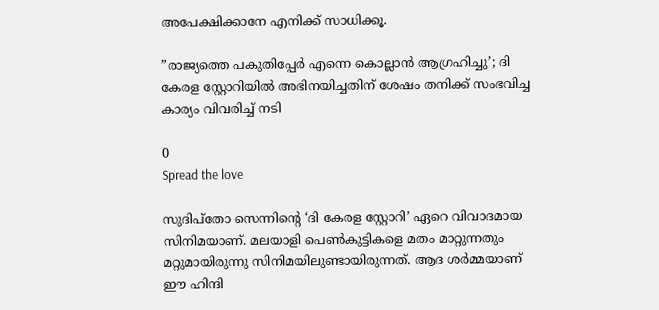അപേക്ഷിക്കാനേ എനിക്ക് സാധിക്കൂ.

”രാജ്യത്തെ പകുതിപ്പേർ എന്നെ കൊല്ലാൻ ആഗ്രഹിച്ചു’; ദി കേരള സ്റ്റോറിയിൽ അഭിനയിച്ചതിന് ശേഷം തനിക്ക് സംഭവിച്ച കാര്യം വിവരിച്ച് നടി

0
Spread the love

സുദിപ്‌തോ സെന്നിന്റെ ‘ദി കേരള സ്റ്റോറി’ ഏറെ വിവാദമായ സിനിമയാണ്. മലയാളി പെൺകുട്ടികളെ മതം മാറ്റുന്നതും മറ്റുമായിരുന്നു സിനിമയിലുണ്ടായിരുന്നത്. ആദ ശർമ്മയാണ് ഈ ഹിന്ദി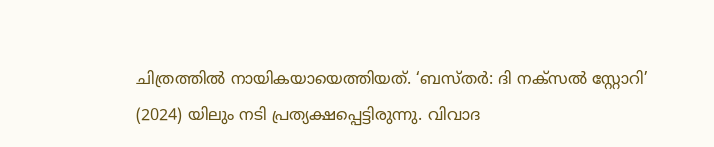ചിത്രത്തിൽ നായികയായെത്തിയത്. ‘ബസ്തർ: ദി നക്സൽ സ്റ്റോറി’ (2024) യിലും നടി പ്രത്യക്ഷപ്പെട്ടിരുന്നു. വിവാദ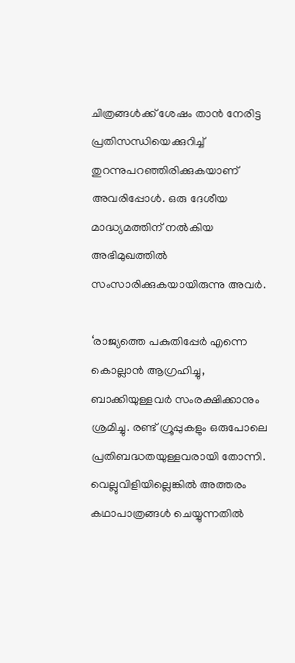ചിത്രങ്ങൾക്ക് ശേഷം താൻ നേരിട്ട പ്രതിസന്ധിയെക്കുറിച്ച് തുറന്നുപറഞ്ഞിരിക്കുകയാണ് അവരിപ്പോൾ. ഒരു ദേശീയ മാദ്ധ്യമത്തിന് നൽകിയ അഭിമുഖത്തിൽ സംസാരിക്കുകയായിരുന്നു അവർ.

‘രാജ്യത്തെ പകുതിപ്പേർ എന്നെ കൊല്ലാൻ ആഗ്രഹിച്ചു, ബാക്കിയുള്ളവർ സംരക്ഷിക്കാനും ശ്രമിച്ചു. രണ്ട് ഗ്രൂപ്പുകളും ഒരുപോലെ പ്രതിബദ്ധതയുള്ളവരായി തോന്നി. വെല്ലുവിളിയില്ലെങ്കിൽ അത്തരം കഥാപാത്രങ്ങൾ ചെയ്യുന്നതിൽ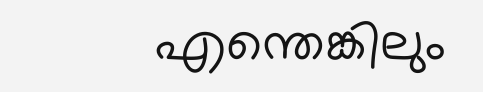എന്തെങ്കിലും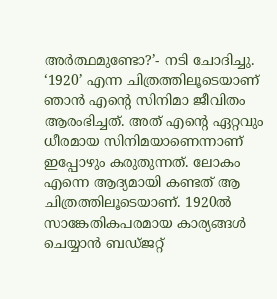അർത്ഥമുണ്ടോ?’- നടി ചോദിച്ചു. ‘1920’ എന്ന ചിത്രത്തിലൂടെയാണ് ഞാൻ എന്റെ സിനിമാ ജീവിതം ആരംഭിച്ചത്. അത് എന്റെ ഏറ്റവും ധീരമായ സിനിമയാണെന്നാണ് ഇപ്പോഴും കരുതുന്നത്. ലോകം എന്നെ ആദ്യമായി കണ്ടത് ആ ചിത്രത്തിലൂടെയാണ്. 1920ൽ സാങ്കേതികപരമായ കാര്യങ്ങൾ ചെയ്യാൻ ബഡ്ജറ്റ്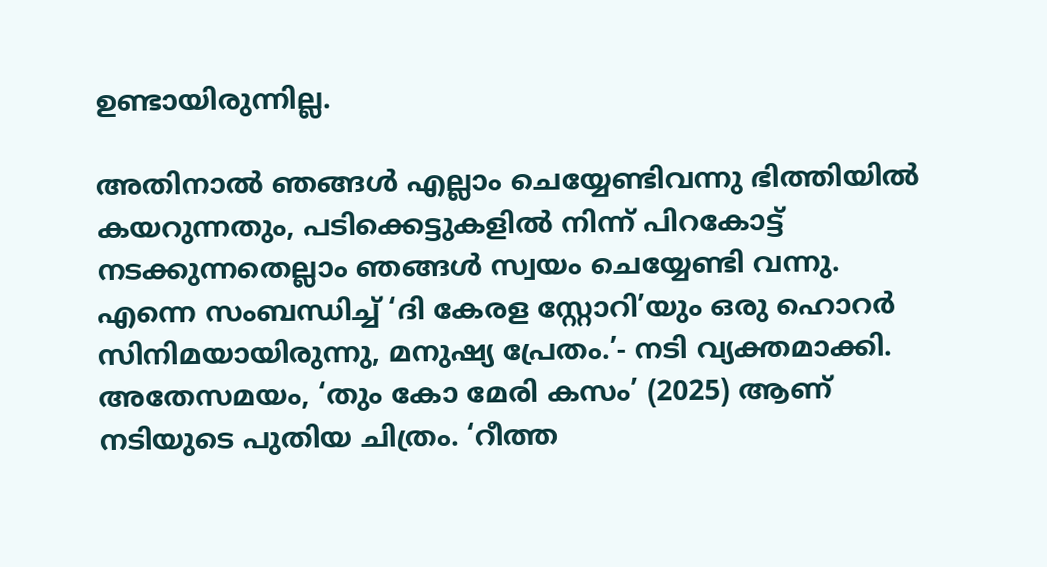ഉണ്ടായിരുന്നില്ല.

അതിനാൽ ഞങ്ങൾ എല്ലാം ചെയ്യേണ്ടിവന്നു ഭിത്തിയിൽ കയറുന്നതും, പടിക്കെട്ടുകളിൽ നിന്ന് പിറകോട്ട് നടക്കുന്നതെല്ലാം ഞങ്ങൾ സ്വയം ചെയ്യേണ്ടി വന്നു. എന്നെ സംബന്ധിച്ച് ‘ദി കേരള സ്റ്റോറി’യും ഒരു ഹൊറർ സിനിമയായിരുന്നു, മനുഷ്യ പ്രേതം.’- നടി വ്യക്തമാക്കി. അതേസമയം, ‘തും കോ മേരി കസം’ (2025) ആണ് നടിയുടെ പുതിയ ചിത്രം. ‘റീത്ത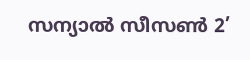സന്യാൽ സീസൺ 2’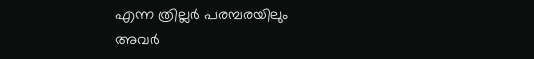എന്ന ത്രില്ലർ പരമ്പരയിലും അവർ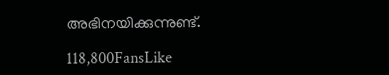അഭിനയിക്കുന്നുണ്ട്.

118,800FansLike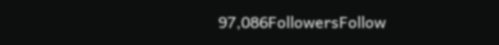97,086FollowersFollow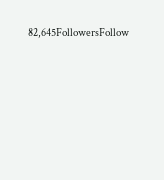82,645FollowersFollow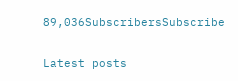89,036SubscribersSubscribe

Latest posts